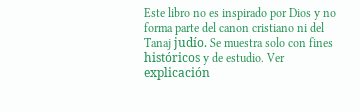Este libro no es inspirado por Dios y no forma parte del canon cristiano ni del Tanaj judío. Se muestra solo con fines históricos y de estudio. Ver explicación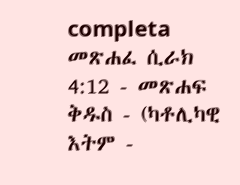completa መጽሐፈ ሲራክ 4:12 - መጽሐፍ ቅዱስ - (ካቶሊካዊ እትም -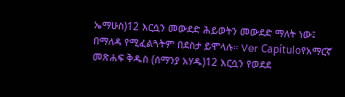ኤማሁስ)12 እርሷን መውደድ ሕይወትን መውደድ ማለት ነው፤ በማለዳ የሚፈልጓትም በደስታ ይሞላሉ። Ver Capítuloየአማርኛ መጽሐፍ ቅዱስ (ሰማንያ አሃዱ)12 እርሷን የወደደ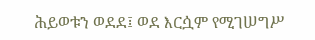ሕይወቱን ወደደ፤ ወደ እርሷም የሚገሠግሥ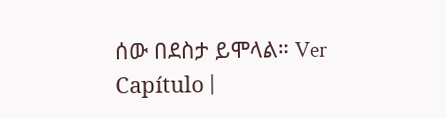ሰው በደስታ ይሞላል። Ver Capítulo |